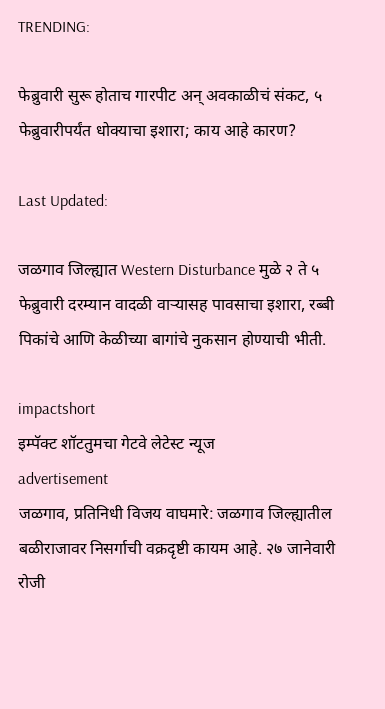TRENDING:

फेब्रुवारी सुरू होताच गारपीट अन् अवकाळीचं संकट, ५ फेब्रुवारीपर्यंत धोक्याचा इशारा; काय आहे कारण?

Last Updated:

जळगाव जिल्ह्यात Western Disturbance मुळे २ ते ५ फेब्रुवारी दरम्यान वादळी वाऱ्यासह पावसाचा इशारा, रब्बी पिकांचे आणि केळीच्या बागांचे नुकसान होण्याची भीती.

impactshort
इम्पॅक्ट शॉटतुमचा गेटवे लेटेस्ट न्यूज
advertisement
जळगाव, प्रतिनिधी विजय वाघमारे: जळगाव जिल्ह्यातील बळीराजावर निसर्गाची वक्रदृष्टी कायम आहे. २७ जानेवारी रोजी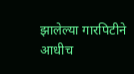झालेल्या गारपिटीने आधीच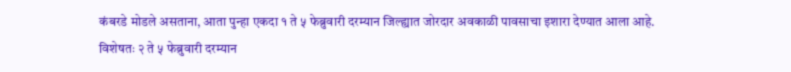कंबरडे मोडले असताना, आता पुन्हा एकदा १ ते ५ फेब्रुवारी दरम्यान जिल्ह्यात जोरदार अवकाळी पावसाचा इशारा देण्यात आला आहे. विशेषतः २ ते ५ फेब्रुवारी दरम्यान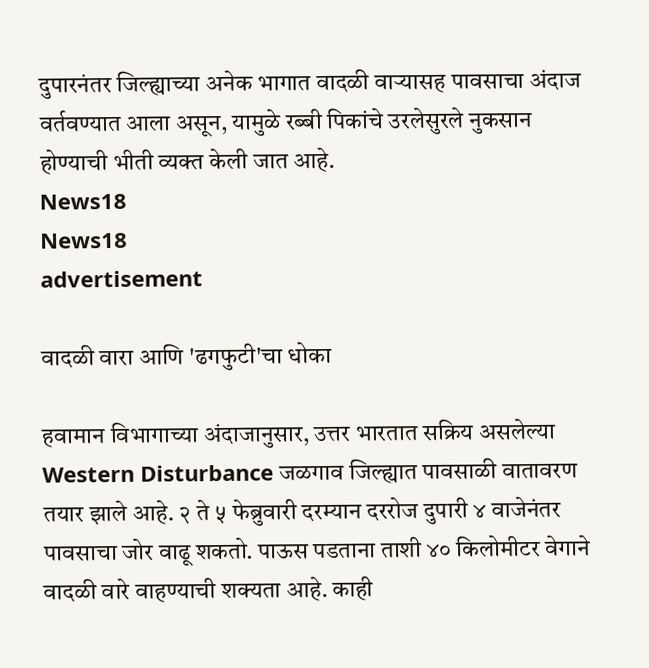दुपारनंतर जिल्ह्याच्या अनेक भागात वादळी वाऱ्यासह पावसाचा अंदाज वर्तवण्यात आला असून, यामुळे रब्बी पिकांचे उरलेसुरले नुकसान होण्याची भीती व्यक्त केली जात आहे.
News18
News18
advertisement

वादळी वारा आणि 'ढगफुटी'चा धोका

हवामान विभागाच्या अंदाजानुसार, उत्तर भारतात सक्रिय असलेल्या Western Disturbance जळगाव जिल्ह्यात पावसाळी वातावरण तयार झाले आहे. २ ते ५ फेब्रुवारी दरम्यान दररोज दुपारी ४ वाजेनंतर पावसाचा जोर वाढू शकतो. पाऊस पडताना ताशी ४० किलोमीटर वेगाने वादळी वारे वाहण्याची शक्यता आहे. काही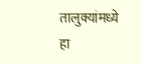तालुक्यांमध्ये हा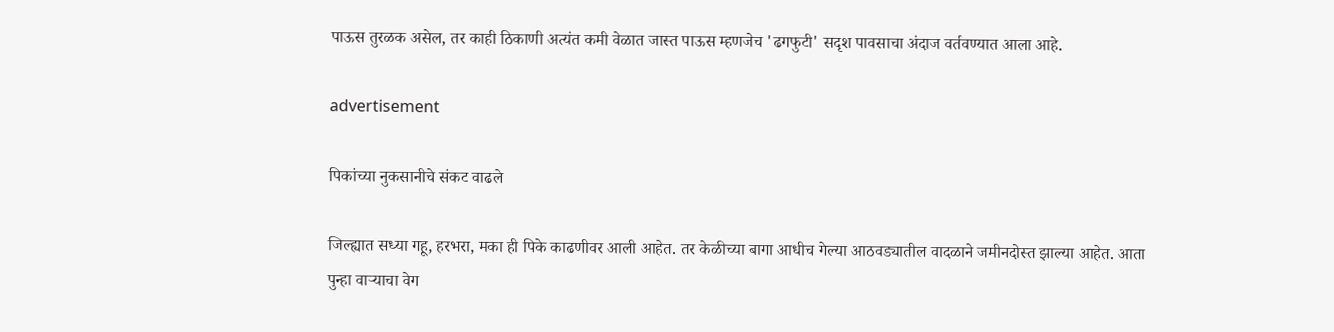पाऊस तुरळक असेल, तर काही ठिकाणी अत्यंत कमी वेळात जास्त पाऊस म्हणजेच 'ढगफुटी' सदृश पावसाचा अंदाज वर्तवण्यात आला आहे.

advertisement

पिकांच्या नुकसानीचे संकट वाढले

जिल्ह्यात सध्या गहू, हरभरा, मका ही पिके काढणीवर आली आहेत. तर केळीच्या बागा आधीच गेल्या आठवड्यातील वादळाने जमीनदोस्त झाल्या आहेत. आता पुन्हा वाऱ्याचा वेग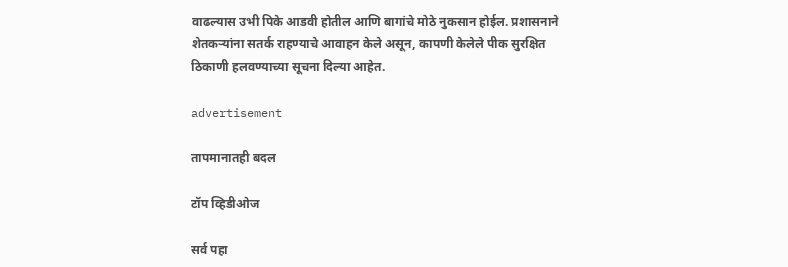वाढल्यास उभी पिके आडवी होतील आणि बागांचे मोठे नुकसान होईल. प्रशासनाने शेतकऱ्यांना सतर्क राहण्याचे आवाहन केले असून, कापणी केलेले पीक सुरक्षित ठिकाणी हलवण्याच्या सूचना दिल्या आहेत.

advertisement

तापमानातही बदल

टॉप व्हिडीओज

सर्व पहा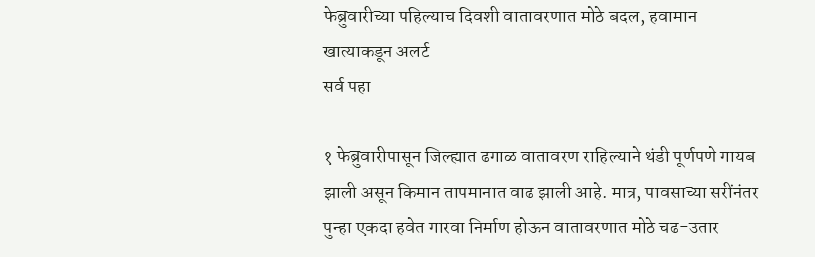फेब्रुवारीच्या पहिल्याच दिवशी वातावरणात मोठे बदल, हवामान खात्याकडून अलर्ट
सर्व पहा

१ फेब्रुवारीपासून जिल्ह्यात ढगाळ वातावरण राहिल्याने थंडी पूर्णपणे गायब झाली असून किमान तापमानात वाढ झाली आहे. मात्र, पावसाच्या सरींनंतर पुन्हा एकदा हवेत गारवा निर्माण होऊन वातावरणात मोठे चढ-उतार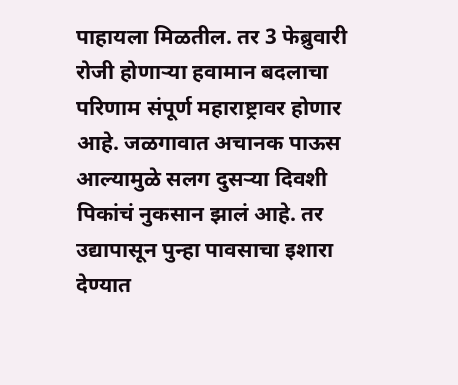पाहायला मिळतील. तर 3 फेब्रुवारी रोजी होणाऱ्या हवामान बदलाचा परिणाम संपूर्ण महाराष्ट्रावर होणार आहे. जळगावात अचानक पाऊस आल्यामुळे सलग दुसऱ्या दिवशी पिकांचं नुकसान झालं आहे. तर उद्यापासून पुन्हा पावसाचा इशारा देण्यात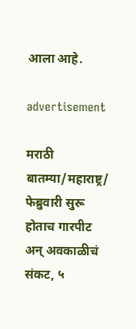आला आहे.

advertisement

मराठी बातम्या/महाराष्ट्र/
फेब्रुवारी सुरू होताच गारपीट अन् अवकाळीचं संकट, ५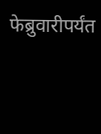फेब्रुवारीपर्यंत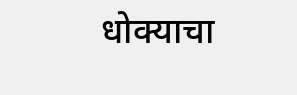धोक्याचा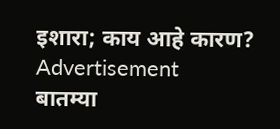इशारा; काय आहे कारण?
Advertisement
बातम्या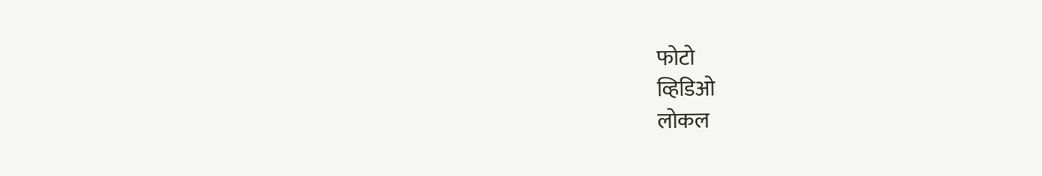फोटो
व्हिडिओ
लोकल